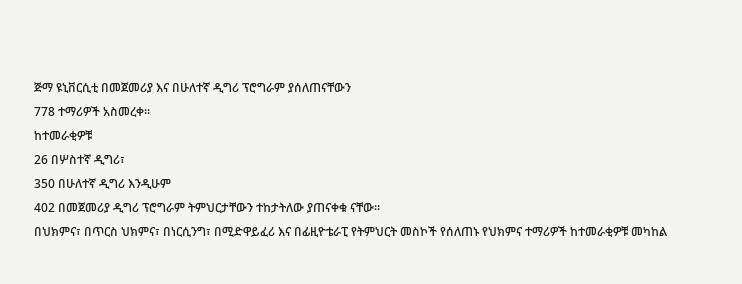ጅማ ዩኒቨርሲቲ በመጀመሪያ እና በሁለተኛ ዲግሪ ፕሮግራም ያሰለጠናቸውን
778 ተማሪዎች አስመረቀ።
ከተመራቂዎቹ
26 በሦስተኛ ዲግሪ፣
350 በሁለተኛ ዲግሪ እንዲሁም
402 በመጀመሪያ ዲግሪ ፕሮግራም ትምህርታቸውን ተከታትለው ያጠናቀቁ ናቸው።
በህክምና፣ በጥርስ ህክምና፣ በነርሲንግ፣ በሚድዋይፈሪ እና በፊዚዮቴራፒ የትምህርት መስኮች የሰለጠኑ የህክምና ተማሪዎች ከተመራቂዎቹ መካከል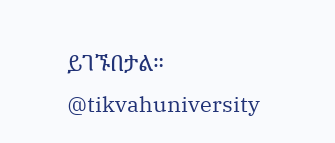ይገኙበታል።
@tikvahuniversity